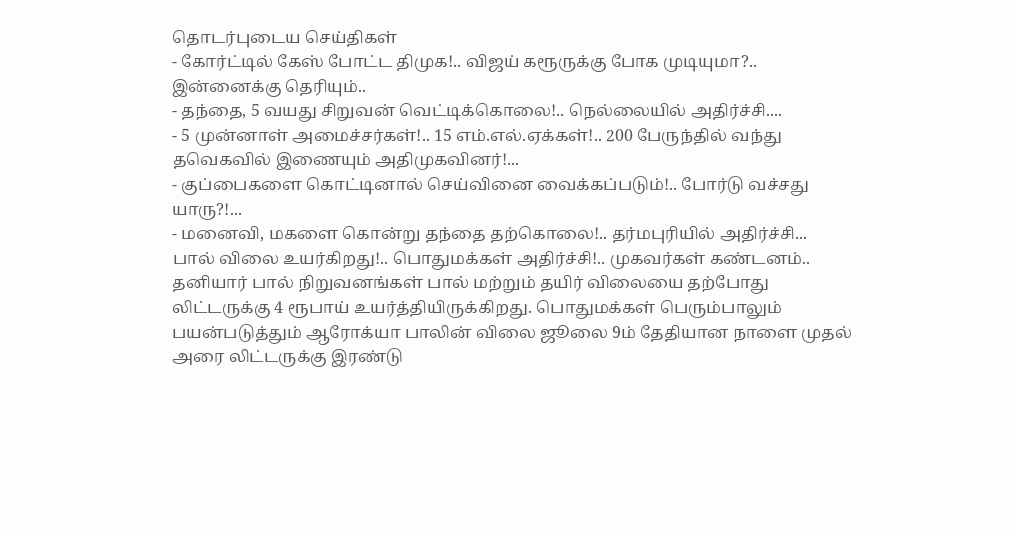தொடர்புடைய செய்திகள்
- கோர்ட்டில் கேஸ் போட்ட திமுக!.. விஜய் கரூருக்கு போக முடியுமா?.. இன்னைக்கு தெரியும்..
- தந்தை, 5 வயது சிறுவன் வெட்டிக்கொலை!.. நெல்லையில் அதிர்ச்சி....
- 5 முன்னாள் அமைச்சர்கள்!.. 15 எம்.எல்.ஏக்கள்!.. 200 பேருந்தில் வந்து தவெகவில் இணையும் அதிமுகவினர்!...
- குப்பைகளை கொட்டினால் செய்வினை வைக்கப்படும்!.. போர்டு வச்சது யாரு?!...
- மனைவி, மகளை கொன்று தந்தை தற்கொலை!.. தர்மபுரியில் அதிர்ச்சி...
பால் விலை உயர்கிறது!.. பொதுமக்கள் அதிர்ச்சி!.. முகவர்கள் கண்டனம்..
தனியார் பால் நிறுவனங்கள் பால் மற்றும் தயிர் விலையை தற்போது லிட்டருக்கு 4 ரூபாய் உயர்த்தியிருக்கிறது. பொதுமக்கள் பெரும்பாலும் பயன்படுத்தும் ஆரோக்யா பாலின் விலை ஜூலை 9ம் தேதியான நாளை முதல் அரை லிட்டருக்கு இரண்டு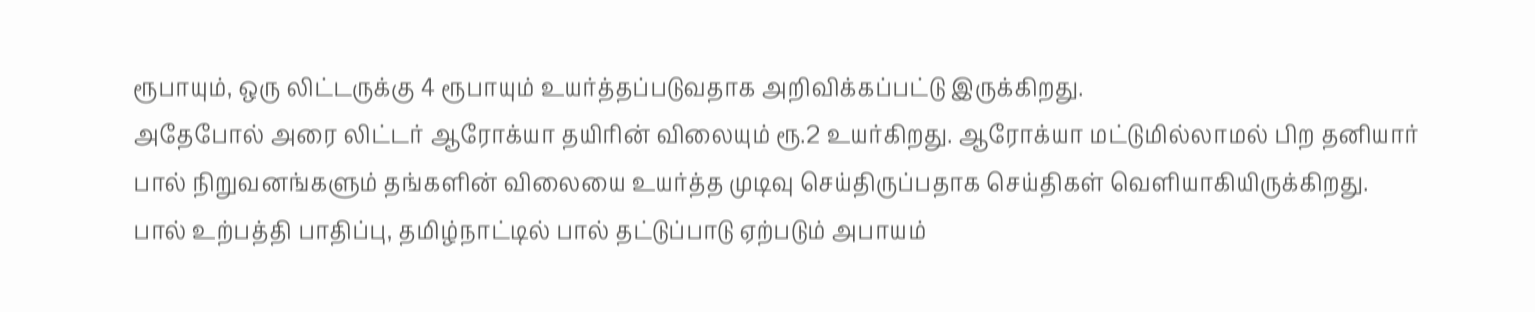ரூபாயும், ஒரு லிட்டருக்கு 4 ரூபாயும் உயர்த்தப்படுவதாக அறிவிக்கப்பட்டு இருக்கிறது.
அதேபோல் அரை லிட்டர் ஆரோக்யா தயிரின் விலையும் ரூ.2 உயர்கிறது. ஆரோக்யா மட்டுமில்லாமல் பிற தனியார் பால் நிறுவனங்களும் தங்களின் விலையை உயர்த்த முடிவு செய்திருப்பதாக செய்திகள் வெளியாகியிருக்கிறது.
பால் உற்பத்தி பாதிப்பு, தமிழ்நாட்டில் பால் தட்டுப்பாடு ஏற்படும் அபாயம்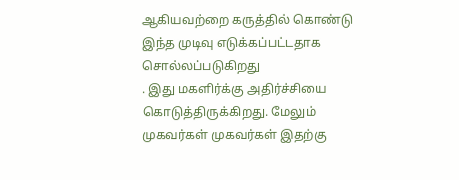ஆகியவற்றை கருத்தில் கொண்டு இந்த முடிவு எடுக்கப்பட்டதாக சொல்லப்படுகிறது
. இது மகளிர்க்கு அதிர்ச்சியை கொடுத்திருக்கிறது. மேலும் முகவர்கள் முகவர்கள் இதற்கு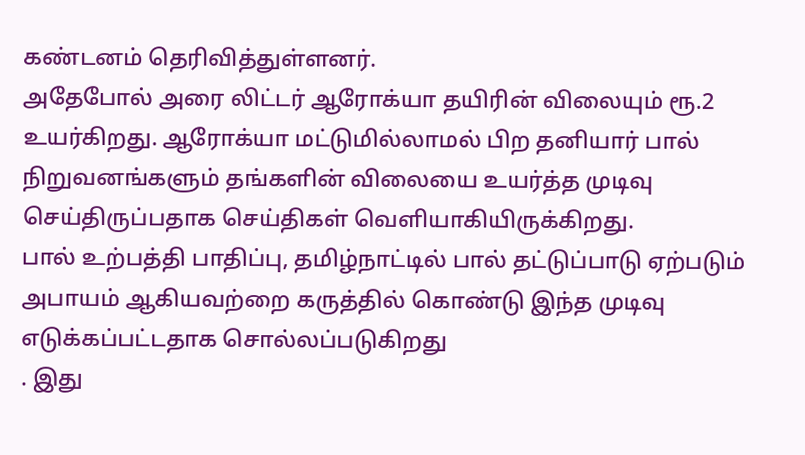கண்டனம் தெரிவித்துள்ளனர்.
அதேபோல் அரை லிட்டர் ஆரோக்யா தயிரின் விலையும் ரூ.2 உயர்கிறது. ஆரோக்யா மட்டுமில்லாமல் பிற தனியார் பால் நிறுவனங்களும் தங்களின் விலையை உயர்த்த முடிவு செய்திருப்பதாக செய்திகள் வெளியாகியிருக்கிறது.
பால் உற்பத்தி பாதிப்பு, தமிழ்நாட்டில் பால் தட்டுப்பாடு ஏற்படும் அபாயம் ஆகியவற்றை கருத்தில் கொண்டு இந்த முடிவு எடுக்கப்பட்டதாக சொல்லப்படுகிறது
. இது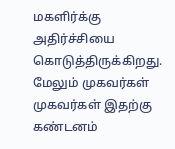மகளிர்க்கு அதிர்ச்சியை கொடுத்திருக்கிறது. மேலும் முகவர்கள் முகவர்கள் இதற்கு கண்டனம்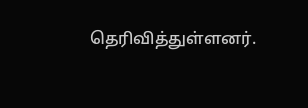தெரிவித்துள்ளனர்.